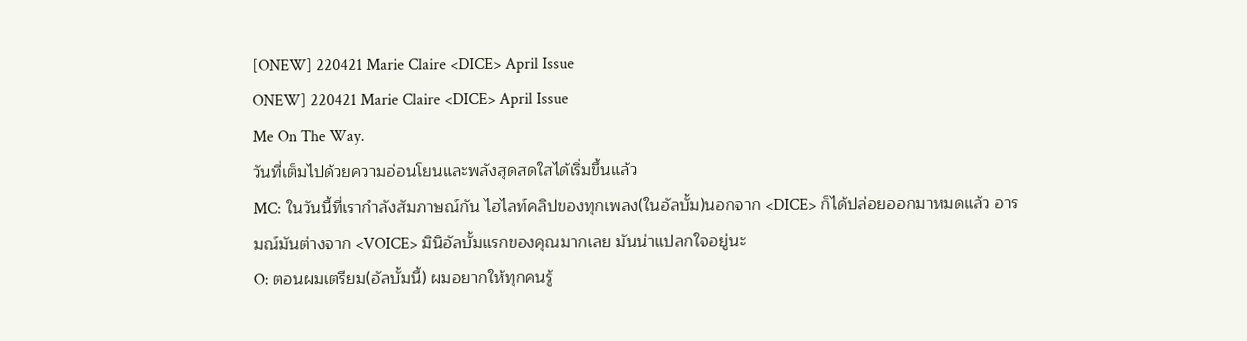[ONEW] 220421 Marie Claire <DICE> April Issue
ONEW] 220421 Marie Claire <DICE> April Issue
Me On The Way.
วันที่เต็มไปด้วยความอ่อนโยนและพลังสุดสดใสได้เริ่มขึ้นแล้ว
MC: ในวันนี้ที่เรากำลังสัมภาษณ์กัน ไฮไลท์คลิปของทุกเพลง(ในอัลบั้ม)นอกจาก <DICE> ก็ได้ปล่อยออกมาหมดแล้ว อารมณ์มันต่างจาก <VOICE> มินิอัลบั้มแรกของคุณมากเลย มันน่าแปลกใจอยู่นะ
O: ตอนผมเตรียม(อัลบั้มนี้) ผมอยากให้ทุกคนรู้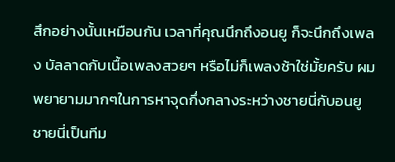สึกอย่างนั้นเหมือนกัน เวลาที่คุณนึกถึงอนยู ก็จะนึกถึงเพลง บัลลาดกับเนื้อเพลงสวยๆ หรือไม่ก็เพลงช้าใช่มั้ยครับ ผมพยายามมากๆในการหาจุดกึ่งกลางระหว่างชายนี่กับอนยู ชายนี่เป็นทีม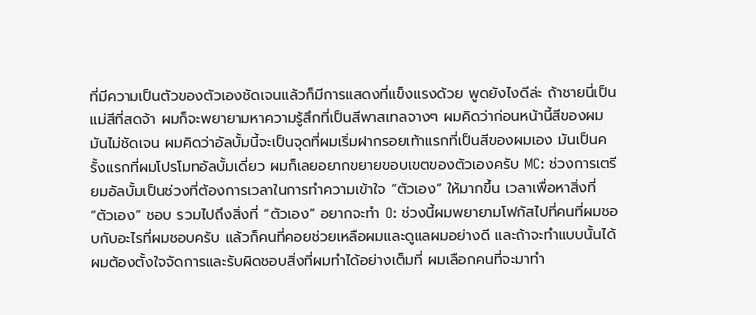ที่มีความเป็นตัวของตัวเองชัดเจนแล้วก็มีการแสดงที่แข็งแรงด้วย พูดยังไงดีล่ะ ถ้าชายนี่เป็นแม่สีที่สดจ้า ผมก็จะพยายามหาความรู้สึกที่เป็นสีพาสเทลจางๆ ผมคิดว่าก่อนหน้านี้สีของผมมันไม่ชัดเจน ผมคิดว่าอัลบั้มนี้จะเป็นจุดที่ผมเริ่มฝากรอยเท้าแรกที่เป็นสีของผมเอง มันเป็นครั้งแรกที่ผมโปรโมทอัลบั้มเดี่ยว ผมก็เลยอยากขยายขอบเขตของตัวเองครับ MC: ช่วงการเตรียมอัลบั้มเป็นช่วงที่ต้องการเวลาในการทำความเข้าใจ “ตัวเอง” ให้มากขึ้น เวลาเพื่อหาสิ่งที่ “ตัวเอง” ชอบ รวมไปถึงสิ่งที่ “ตัวเอง” อยากจะทำ O: ช่วงนี้ผมพยายามโฟกัสไปที่คนที่ผมชอบกับอะไรที่ผมชอบครับ แล้วก็คนที่คอยช่วยเหลือผมและดูแลผมอย่างดี และถ้าจะทำแบบนั้นได้ผมต้องตั้งใจจัดการและรับผิดชอบสิ่งที่ผมทำได้อย่างเต็มที่ ผมเลือกคนที่จะมาทำ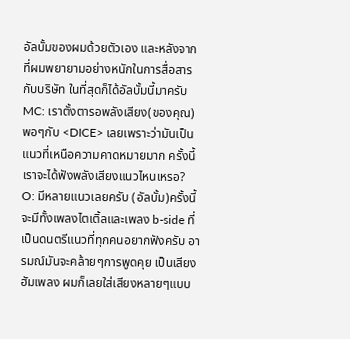อัลบั้มของผมด้วยตัวเอง และหลังจากที่ผมพยายามอย่างหนักในการสื่อสารกับบริษัท ในที่สุดก็ได้อัลบั้มนี้มาครับ MC: เราตั้งตารอพลังเสียง(ของคุณ)พอๆกับ <DICE> เลยเพราะว่ามันเป็นแนวที่เหนือความคาดหมายมาก ครั้งนี้เราจะได้ฟังพลังเสียงแนวไหนเหรอ? O: มีหลายแนวเลยครับ (อัลบั้ม)ครั้งนี้จะมีทั้งเพลงไตเติ้ลและเพลง b-side ที่เป็นดนตรีแนวที่ทุกคนอยากฟังครับ อารมณ์มันจะคล้ายๆการพูดคุย เป็นเสียงฮัมเพลง ผมก็เลยใส่เสียงหลายๆแบบ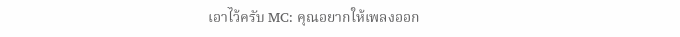เอาไว้ครับ MC: คุณอยากให้เพลงออก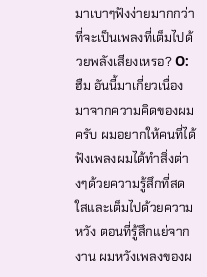มาเบาๆฟังง่ายมากกว่าที่จะเป็นเพลงที่เต็มไปด้วยพลังเสียงเหรอ? O: ฮืม อันนี้มาเกี่ยวเนื่องมาจากความคิดของผมครับ ผมอยากให้คนที่ได้ฟังเพลงผมได้ทำสิ่งต่างๆด้วยความรู้สึกที่สดใสและเต็มไปด้วยความหวัง ตอนที่รู้สึกแย่จากงาน ผมหวังเพลงของผ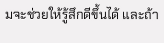มจะช่วยให้รู้สึกดีขึ้นได้ และถ้า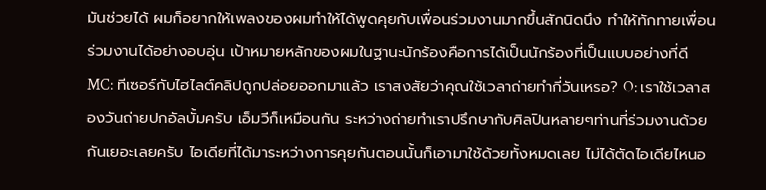มันช่วยได้ ผมก็อยากให้เพลงของผมทำให้ได้พูดคุยกับเพื่อนร่วมงานมากขึ้นสักนิดนึง ทำให้ทักทายเพื่อนร่วมงานได้อย่างอบอุ่น เป้าหมายหลักของผมในฐานะนักร้องคือการได้เป็นนักร้องที่เป็นแบบอย่างที่ดี MC: ทีเซอร์กับไฮไลต์คลิปถูกปล่อยออกมาแล้ว เราสงสัยว่าคุณใช้เวลาถ่ายทำกี่วันเหรอ? O: เราใช้เวลาสองวันถ่ายปกอัลบั้มครับ เอ็มวีก็เหมือนกัน ระหว่างถ่ายทำเราปรึกษากับศิลปินหลายๆท่านที่ร่วมงานด้วยกันเยอะเลยครับ ไอเดียที่ได้มาระหว่างการคุยกันตอนนั้นก็เอามาใช้ด้วยทั้งหมดเลย ไม่ได้ตัดไอเดียไหนอ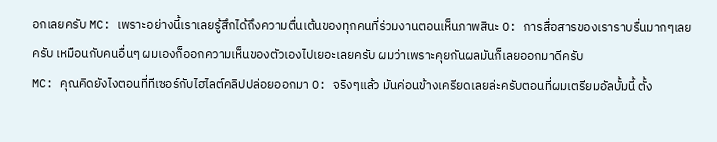อกเลยครับ MC: เพราะอย่างนี้เราเลยรู้สึกได้ถึงความตื่นเต้นของทุกคนที่ร่วมงานตอนเห็นภาพสินะ O: การสื่อสารของเราราบรื่นมากๆเลยครับ เหมือนกับคนอื่นๆ ผมเองก็ออกความเห็นของตัวเองไปเยอะเลยครับ ผมว่าเพราะคุยกันผลมันก็เลยออกมาดีครับ
MC: คุณคิดยังไงตอนที่ทีเซอร์กับไฮไลต์คลิปปล่อยออกมา O: จริงๆแล้ว มันค่อนข้างเครียดเลยล่ะครับตอนที่ผมเตรียมอัลบั้มนี้ ตั้ง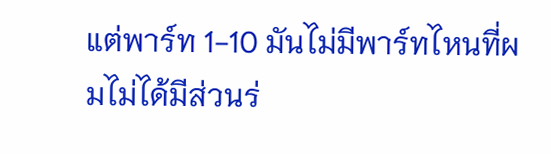แต่พาร์ท 1-10 มันไม่มีพาร์ทไหนที่ผมไม่ได้มีส่วนร่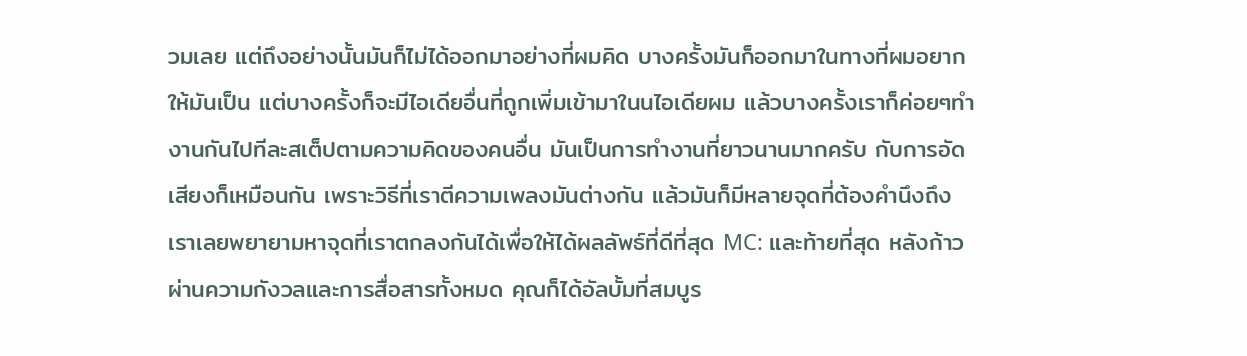วมเลย แต่ถึงอย่างนั้นมันก็ไม่ได้ออกมาอย่างที่ผมคิด บางครั้งมันก็ออกมาในทางที่ผมอยากให้มันเป็น แต่บางครั้งก็จะมีไอเดียอื่นที่ถูกเพิ่มเข้ามาในนไอเดียผม แล้วบางครั้งเราก็ค่อยๆทำงานกันไปทีละสเต็ปตามความคิดของคนอื่น มันเป็นการทำงานที่ยาวนานมากครับ กับการอัดเสียงก็เหมือนกัน เพราะวิธีที่เราตีความเพลงมันต่างกัน แล้วมันก็มีหลายจุดที่ต้องคำนึงถึง เราเลยพยายามหาจุดที่เราตกลงกันได้เพื่อให้ได้ผลลัพธ์ที่ดีที่สุด MC: และท้ายที่สุด หลังก้าวผ่านความกังวลและการสื่อสารทั้งหมด คุณก็ได้อัลบั้มที่สมบูร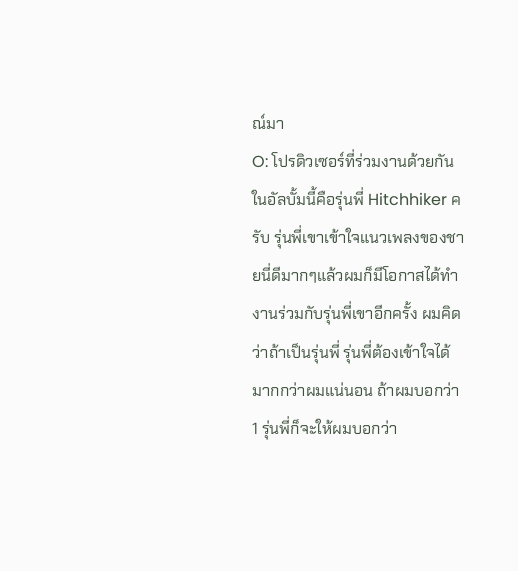ณ์มา
O: โปรดิวเซอร์ที่ร่วมงานด้วยกันในอัลบั้มนี้คือรุ่นพี่ Hitchhiker ครับ รุ่นพี่เขาเข้าใจแนวเพลงของชายนี่ดีมากๆแล้วผมก็มีโอกาสได้ทำงานร่วมกับรุ่นพี่เขาอีกครั้ง ผมคิดว่าถ้าเป็นรุ่นพี่ รุ่นพี่ต้องเข้าใจได้มากกว่าผมแน่นอน ถ้าผมบอกว่า 1 รุ่นพี่ก็จะให้ผมบอกว่า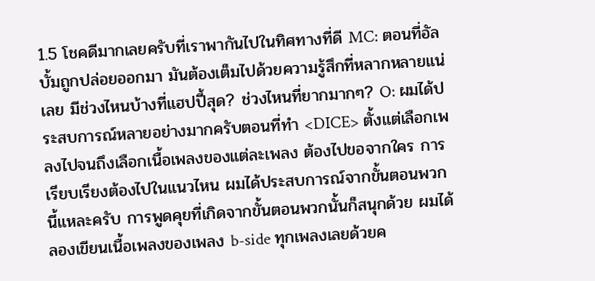1.5 โชคดีมากเลยครับที่เราพากันไปในทิศทางที่ดี MC: ตอนที่อัลบั้มถูกปล่อยออกมา มันต้องเต็มไปด้วยความรู้สึกที่หลากหลายแน่เลย มีช่วงไหนบ้างที่แฮปปี้สุด? ช่วงไหนที่ยากมากๆ? O: ผมได้ประสบการณ์หลายอย่างมากครับตอนที่ทำ <DICE> ตั้งแต่เลือกเพลงไปจนถึงเลือกเนื้อเพลงของแต่ละเพลง ต้องไปขอจากใคร การเรียบเรียงต้องไปในแนวไหน ผมได้ประสบการณ์จากขั้นตอนพวกนี้แหละครับ การพูดคุยที่เกิดจากขั้นตอนพวกนั้นก็สนุกด้วย ผมได้ลองเขียนเนื้อเพลงของเพลง b-side ทุกเพลงเลยด้วยค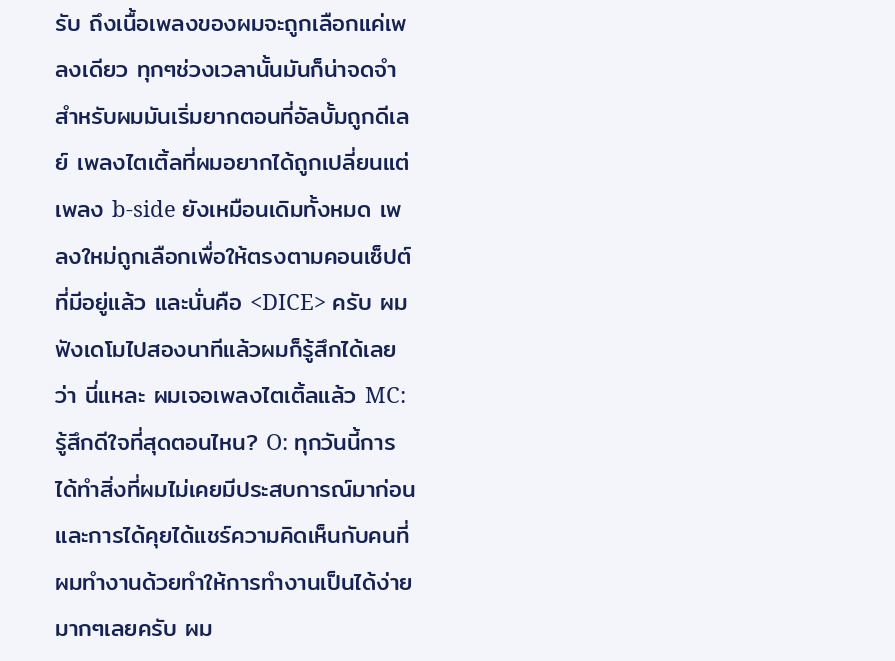รับ ถึงเนื้อเพลงของผมจะถูกเลือกแค่เพลงเดียว ทุกๆช่วงเวลานั้นมันก็น่าจดจำ สำหรับผมมันเริ่มยากตอนที่อัลบั้มถูกดีเลย์ เพลงไตเติ้ลที่ผมอยากได้ถูกเปลี่ยนแต่เพลง b-side ยังเหมือนเดิมทั้งหมด เพลงใหม่ถูกเลือกเพื่อให้ตรงตามคอนเซ็ปต์ที่มีอยู่แล้ว และนั่นคือ <DICE> ครับ ผมฟังเดโมไปสองนาทีแล้วผมก็รู้สึกได้เลยว่า นี่แหละ ผมเจอเพลงไตเติ้ลแล้ว MC: รู้สึกดีใจที่สุดตอนไหน? O: ทุกวันนี้การได้ทำสิ่งที่ผมไม่เคยมีประสบการณ์มาก่อนและการได้คุยได้แชร์ความคิดเห็นกับคนที่ผมทำงานด้วยทำให้การทำงานเป็นได้ง่ายมากๆเลยครับ ผม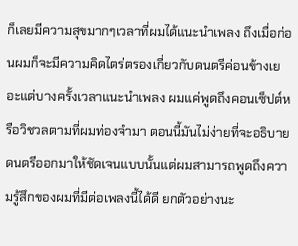ก็เลยมีความสุขมากๆเวลาที่ผมได้แนะนำเพลง ถึงเมื่อก่อนผมก็จะมีความคิดไตร่ตรองเกี่ยวกับดนตรีค่อนข้างเยอะแต่บางครั้งเวลาแนะนำเพลง ผมแค่พูดถึงคอนเซ็ปต์หรือวิชวลตามที่ผมท่องจำมา ตอนนี้มันไม่ง่ายที่จะอธิบายดนตรีออกมาให้ชัดเจนแบบนั้นแต่ผมสามารถพูดถึงความรู้สึกของผมที่มีต่อเพลงนี้ได้ดี ยกตัวอย่างนะ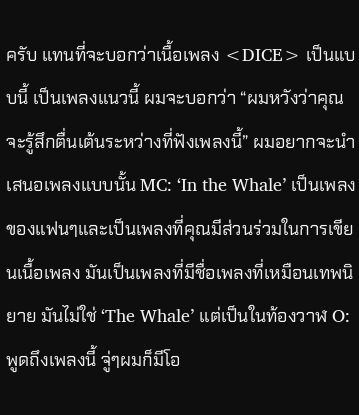ครับ แทนที่จะบอกว่าเนื้อเพลง <DICE> เป็นแบบนี้ เป็นเพลงแนวนี้ ผมจะบอกว่า “ผมหวังว่าคุณจะรู้สึกตื่นเต้นระหว่างที่ฟังเพลงนี้” ผมอยากจะนำเสนอเพลงแบบนั้น MC: ‘In the Whale’ เป็นเพลงของแฟนๆและเป็นเพลงที่คุณมีส่วนร่วมในการเขียนเนื้อเพลง มันเป็นเพลงที่มีชื่อเพลงที่เหมือนเทพนิยาย มันไม่ใช่ ‘The Whale’ แต่เป็นในท้องวาฬ O: พูดถึงเพลงนี้ จู่ๆผมก็มีโอ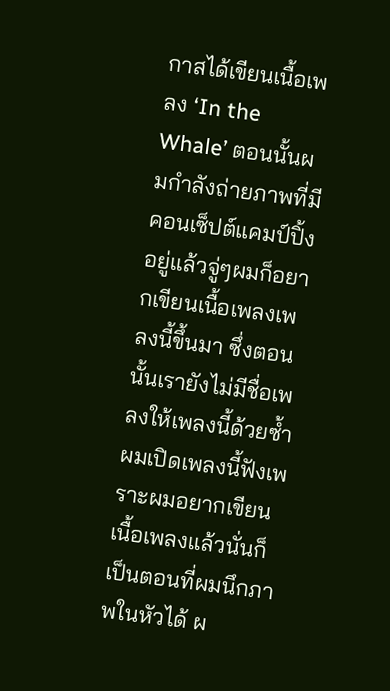กาสได้เขียนเนื้อเพลง ‘In the Whale’ ตอนนั้นผมกำลังถ่ายภาพที่มีคอนเซ็ปต์แคมป์ปิ้งอยู่แล้วจู่ๆผมก็อยากเขียนเนื้อเพลงเพลงนี้ขึ้นมา ซึ่งตอนนั้นเรายังไม่มีชื่อเพลงให้เพลงนี้ด้วยซ้ำ ผมเปิดเพลงนี้ฟังเพราะผมอยากเขียนเนื้อเพลงแล้วนั่นก็เป็นตอนที่ผมนึกภาพในหัวได้ ผ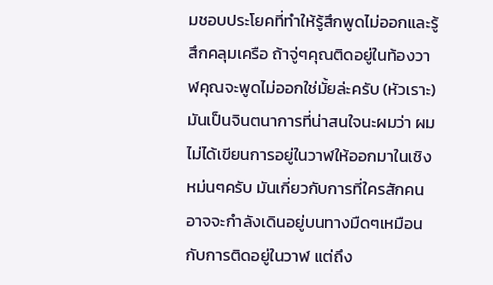มชอบประโยคที่ทำให้รู้สึกพูดไม่ออกและรู้สึกคลุมเครือ ถ้าจู่ๆคุณติดอยู่ในท้องวาฬคุณจะพูดไม่ออกใช่มั้ยล่ะครับ (หัวเราะ) มันเป็นจินตนาการที่น่าสนใจนะผมว่า ผมไม่ได้เขียนการอยู่ในวาฬให้ออกมาในเชิงหม่นๆครับ มันเกี่ยวกับการที่ใครสักคนอาจจะกำลังเดินอยู่บนทางมืดๆเหมือนกับการติดอยู่ในวาฬ แต่ถึง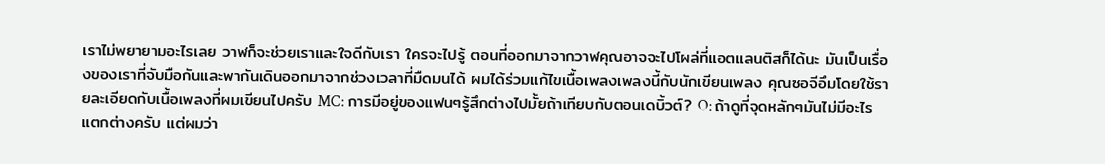เราไม่พยายามอะไรเลย วาฬก็จะช่วยเราและใจดีกับเรา ใครจะไปรู้ ตอนที่ออกมาจากวาฬคุณอาจจะไปโผล่ที่แอตแลนติสก็ได้นะ มันเป็นเรื่องของเราที่จับมือกันและพากันเดินออกมาจากช่วงเวลาที่มืดมนได้ ผมได้ร่วมแก้ไขเนื้อเพลงเพลงนี้กับนักเขียนเพลง คุณซอจีอึมโดยใช้รายละเอียดกับเนื้อเพลงที่ผมเขียนไปครับ MC: การมีอยู่ของแฟนๆรู้สึกต่างไปมั้ยถ้าเทียบกับตอนเดบิ้วต์? O: ถ้าดูที่จุดหลักๆมันไม่มีอะไรแตกต่างครับ แต่ผมว่า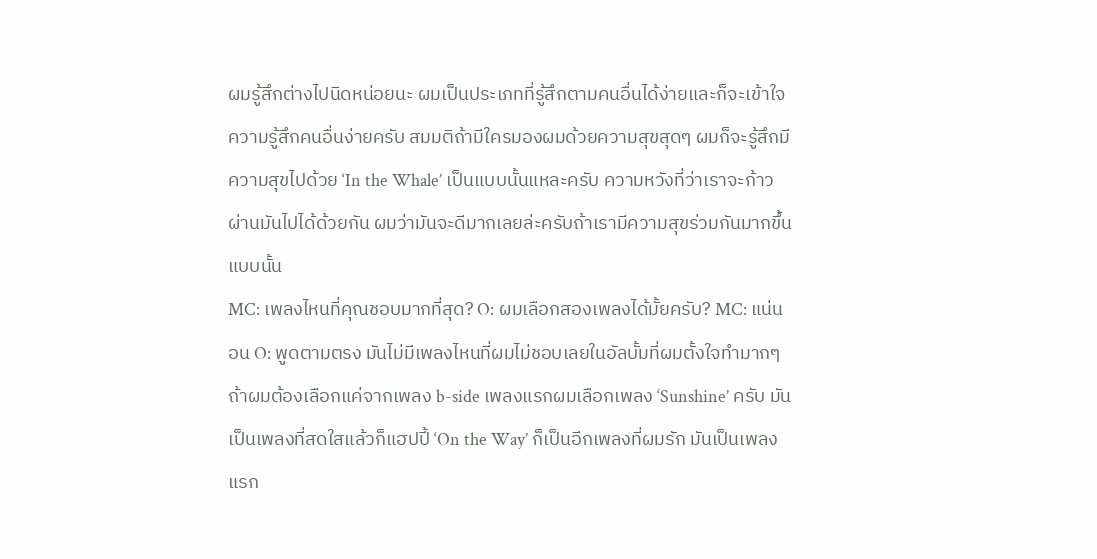ผมรู้สึกต่างไปนิดหน่อยนะ ผมเป็นประเภทที่รู้สึกตามคนอื่นได้ง่ายและก็จะเข้าใจความรู้สึกคนอื่นง่ายครับ สมมติถ้ามีใครมองผมด้วยความสุขสุดๆ ผมก็จะรู้สึกมีความสุขไปด้วย ‘In the Whale’ เป็นแบบนั้นแหละครับ ความหวังที่ว่าเราจะก้าวผ่านมันไปได้ด้วยกัน ผมว่ามันจะดีมากเลยล่ะครับถ้าเรามีความสุขร่วมกันมากขึ้นแบบนั้น
MC: เพลงไหนที่คุณชอบมากที่สุด? O: ผมเลือกสองเพลงได้มั้ยครับ? MC: แน่นอน O: พูดตามตรง มันไม่มีเพลงไหนที่ผมไม่ชอบเลยในอัลบั้มที่ผมตั้งใจทำมากๆ ถ้าผมต้องเลือกแค่จากเพลง b-side เพลงแรกผมเลือกเพลง ‘Sunshine’ ครับ มันเป็นเพลงที่สดใสแล้วก็แฮปปี้ ‘On the Way’ ก็เป็นอีกเพลงที่ผมรัก มันเป็นเพลงแรก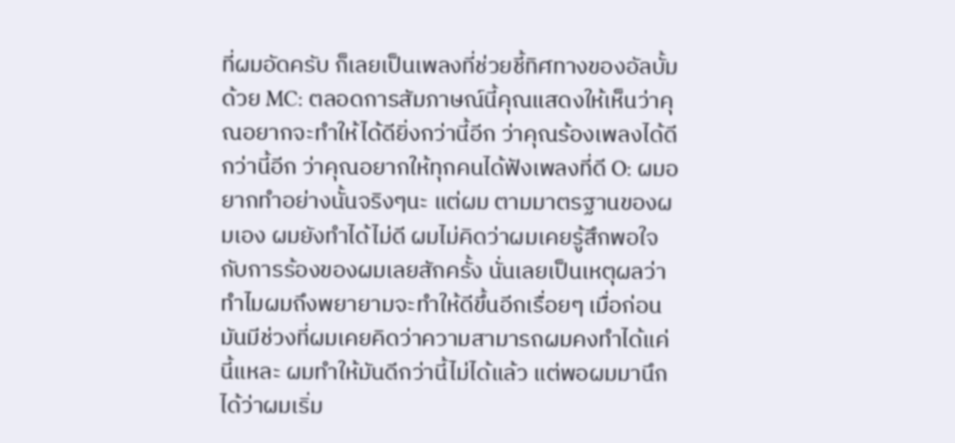ที่ผมอัดครับ ก็เลยเป็นเพลงที่ช่วยชี้ทิศทางของอัลบั้มด้วย MC: ตลอดการสัมภาษณ์นี้คุณแสดงให้เห็นว่าคุณอยากจะทำให้ได้ดียิ่งกว่านี้อีก ว่าคุณร้องเพลงได้ดีกว่านี้อีก ว่าคุณอยากให้ทุกคนได้ฟังเพลงที่ดี O: ผมอยากทำอย่างนั้นจริงๆนะ แต่ผม ตามมาตรฐานของผมเอง ผมยังทำได้ไม่ดี ผมไม่คิดว่าผมเคยรู้สึกพอใจกับการร้องของผมเลยสักครั้ง นั่นเลยเป็นเหตุผลว่าทำไมผมถึงพยายามจะทำให้ดีขึ้นอีกเรื่อยๆ เมื่อก่อนมันมีช่วงที่ผมเคยคิดว่าความสามารถผมคงทำได้แค่นี้แหละ ผมทำให้มันดีกว่านี้ไม่ได้แล้ว แต่พอผมมานึกได้ว่าผมเริ่ม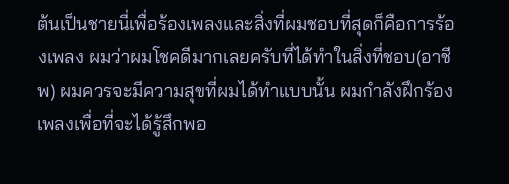ต้นเป็นชายนี่เพื่อร้องเพลงและสิ่งที่ผมชอบที่สุดก็คือการร้องเพลง ผมว่าผมโชคดีมากเลยครับที่ได้ทำในสิ่งที่ชอบ(อาชีพ) ผมควรจะมีความสุขที่ผมได้ทำแบบนั้น ผมกำลังฝึกร้องเพลงเพื่อที่จะได้รู้สึกพอ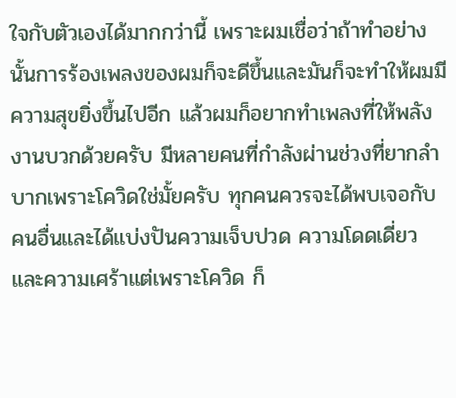ใจกับตัวเองได้มากกว่านี้ เพราะผมเชื่อว่าถ้าทำอย่างนั้นการร้องเพลงของผมก็จะดีขึ้นและมันก็จะทำให้ผมมีความสุขยิ่งขึ้นไปอีก แล้วผมก็อยากทำเพลงที่ให้พลังงานบวกด้วยครับ มีหลายคนที่กำลังผ่านช่วงที่ยากลำบากเพราะโควิดใช่มั้ยครับ ทุกคนควรจะได้พบเจอกับคนอื่นและได้แบ่งปันความเจ็บปวด ความโดดเดี่ยวและความเศร้าแต่เพราะโควิด ก็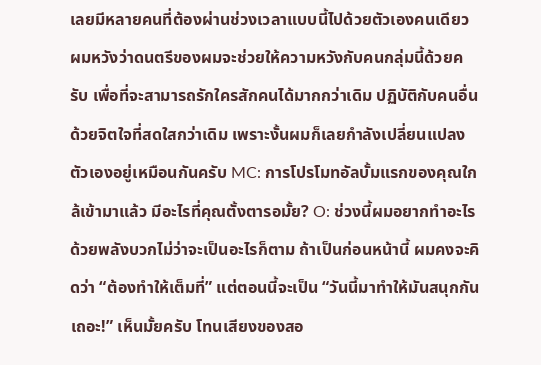เลยมีหลายคนที่ต้องผ่านช่วงเวลาแบบนี้ไปด้วยตัวเองคนเดียว ผมหวังว่าดนตรีของผมจะช่วยให้ความหวังกับคนกลุ่มนี้ด้วยครับ เพื่อที่จะสามารถรักใครสักคนได้มากกว่าเดิม ปฏิบัติกับคนอื่นด้วยจิตใจที่สดใสกว่าเดิม เพราะงั้นผมก็เลยกำลังเปลี่ยนแปลงตัวเองอยู่เหมือนกันครับ MC: การโปรโมทอัลบั้มแรกของคุณใกล้เข้ามาแล้ว มีอะไรที่คุณตั้งตารอมั้ย? O: ช่วงนี้ผมอยากทำอะไรด้วยพลังบวกไม่ว่าจะเป็นอะไรก็ตาม ถ้าเป็นก่อนหน้านี้ ผมคงจะคิดว่า “ต้องทำให้เต็มที่” แต่ตอนนี้จะเป็น “วันนี้มาทำให้มันสนุกกันเถอะ!” เห็นมั้ยครับ โทนเสียงของสอ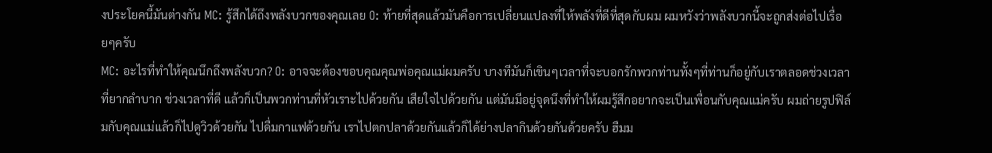งประโยคนี้มันต่างกัน MC: รู้สึกได้ถึงพลังบวกของคุณเลย O: ท้ายที่สุดแล้วมันคือการเปลี่ยนแปลงที่ให้พลังที่ดีที่สุดกับผม ผมหวังว่าพลังบวกนี้จะถูกส่งต่อไปเรื่อยๆครับ
MC: อะไรที่ทำให้คุณนึกถึงพลังบวก? O: อาจจะต้องขอบคุณคุณพ่อคุณแม่ผมครับ บางทีมันก็เขินๆเวลาที่จะบอกรักพวกท่านทั้งๆที่ท่านก็อยู่กับเราตลอดช่วงเวลาที่ยากลำบาก ช่วงเวลาที่ดี แล้วก็เป็นพวกท่านที่หัวเราะไปด้วยกัน เสียใจไปด้วยกัน แต่มันมีอยู่จุดนึงที่ทำให้ผมรู้สึกอยากจะเป็นเพื่อนกับคุณแม่ครับ ผมถ่ายรูปฟิล์มกับคุณแม่แล้วก็ไปดูวิวด้วยกัน ไปดื่มกาแฟด้วยกัน เราไปตกปลาด้วยกันแล้วก็ได้ย่างปลากินด้วยกันด้วยครับ ฮืมม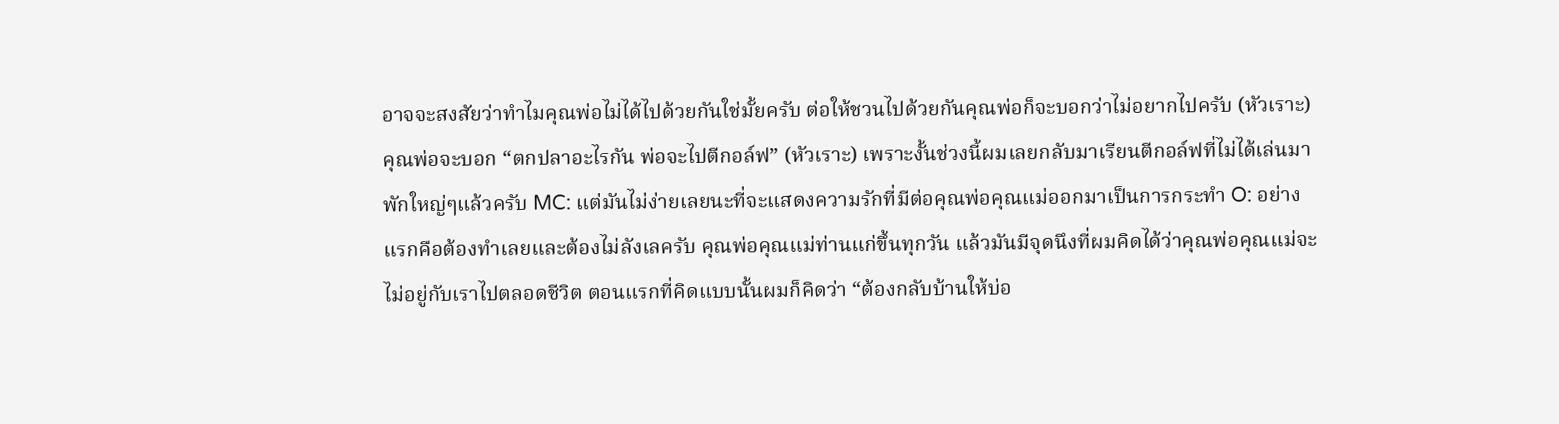อาจจะสงสัยว่าทำไมคุณพ่อไม่ได้ไปด้วยกันใช่มั้ยครับ ต่อให้ชวนไปด้วยกันคุณพ่อก็จะบอกว่าไม่อยากไปครับ (หัวเราะ) คุณพ่อจะบอก “ตกปลาอะไรกัน พ่อจะไปตีกอล์ฟ” (หัวเราะ) เพราะงั้นช่วงนี้ผมเลยกลับมาเรียนตีกอล์ฟที่ไม่ได้เล่นมาพักใหญ่ๆแล้วครับ MC: แต่มันไม่ง่ายเลยนะที่จะแสดงความรักที่มีต่อคุณพ่อคุณแม่ออกมาเป็นการกระทำ O: อย่างแรกคือต้องทำเลยและต้องไม่ลังเลครับ คุณพ่อคุณแม่ท่านแก่ขึ้นทุกวัน แล้วมันมีจุดนึงที่ผมคิดได้ว่าคุณพ่อคุณแม่จะไม่อยู่กับเราไปตลอดชีวิต ตอนแรกที่คิดแบบนั้นผมก็คิดว่า “ต้องกลับบ้านให้บ่อ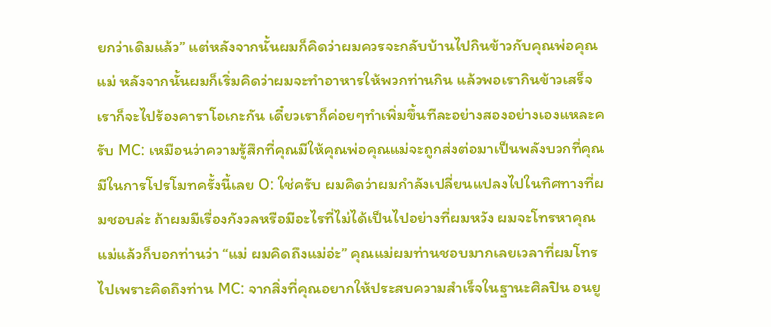ยกว่าเดิมแล้ว” แต่หลังจากนั้นผมก็คิดว่าผมควรจะกลับบ้านไปกินข้าวกับคุณพ่อคุณแม่ หลังจากนั้นผมก็เริ่มคิดว่าผมจะทำอาหารให้พวกท่านกิน แล้วพอเรากินข้าวเสร็จเราก็จะไปร้องคาราโอเกะกัน เดี๋ยวเราก็ค่อยๆทำเพิ่มขึ้นทีละอย่างสองอย่างเองแหละครับ MC: เหมือนว่าความรู้สึกที่คุณมีให้คุณพ่อคุณแม่จะถูกส่งต่อมาเป็นพลังบวกที่คุณมีในการโปรโมทครั้งนี้เลย O: ใช่ครับ ผมคิดว่าผมกำลังเปลี่ยนแปลงไปในทิศทางที่ผมชอบล่ะ ถ้าผมมีเรื่องกังวลหรือมีอะไรที่ไม่ได้เป็นไปอย่างที่ผมหวัง ผมจะโทรหาคุณแม่แล้วก็บอกท่านว่า “แม่ ผมคิดถึงแม่อ่ะ” คุณแม่ผมท่านชอบมากเลยเวลาที่ผมโทรไปเพราะคิดถึงท่าน MC: จากสิ่งที่คุณอยากให้ประสบความสำเร็จในฐานะศิลปิน อนยู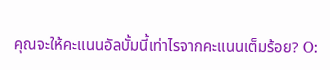คุณจะให้คะแนนอัลบั้มนี้เท่าไรจากคะแนนเต็มร้อย? O: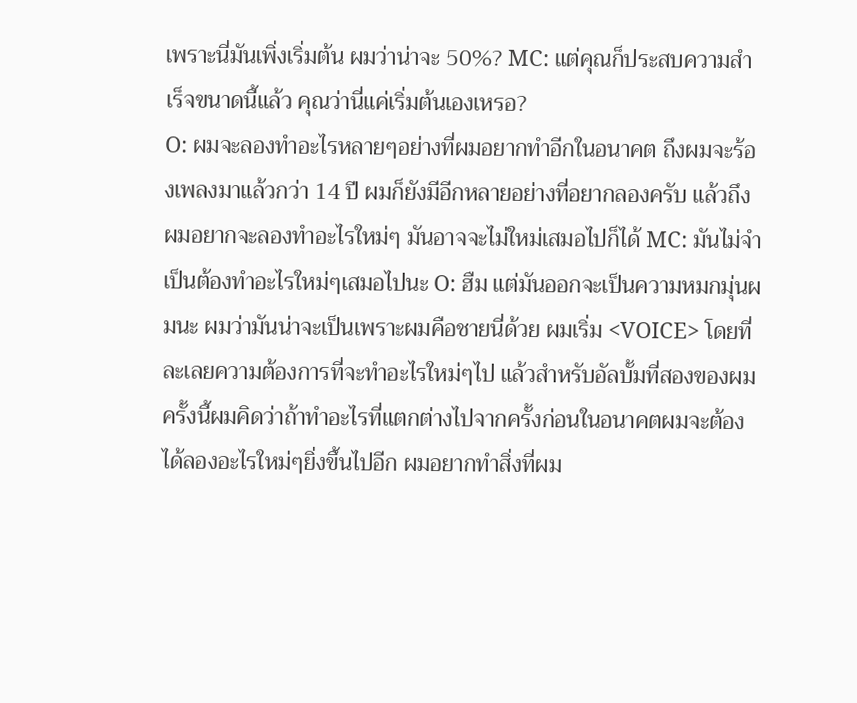เพราะนี่มันเพิ่งเริ่มต้น ผมว่าน่าจะ 50%? MC: แต่คุณก็ประสบความสำเร็จขนาดนี้แล้ว คุณว่านี่แค่เริ่มต้นเองเหรอ?
O: ผมจะลองทำอะไรหลายๆอย่างที่ผมอยากทำอีกในอนาคต ถึงผมจะร้องเพลงมาแล้วกว่า 14 ปี ผมก็ยังมีอีกหลายอย่างที่อยากลองครับ แล้วถึงผมอยากจะลองทำอะไรใหม่ๆ มันอาจจะไม่ใหม่เสมอไปก็ได้ MC: มันไม่จำเป็นต้องทำอะไรใหม่ๆเสมอไปนะ O: ฮืม แต่มันออกจะเป็นความหมกมุ่นผมนะ ผมว่ามันน่าจะเป็นเพราะผมคือชายนี่ด้วย ผมเริ่ม <VOICE> โดยที่ละเลยความต้องการที่จะทำอะไรใหม่ๆไป แล้วสำหรับอัลบั้มที่สองของผม ครั้งนี้ผมคิดว่าถ้าทำอะไรที่แตกต่างไปจากครั้งก่อนในอนาคตผมจะต้องได้ลองอะไรใหม่ๆยิ่งขึ้นไปอีก ผมอยากทำสิ่งที่ผม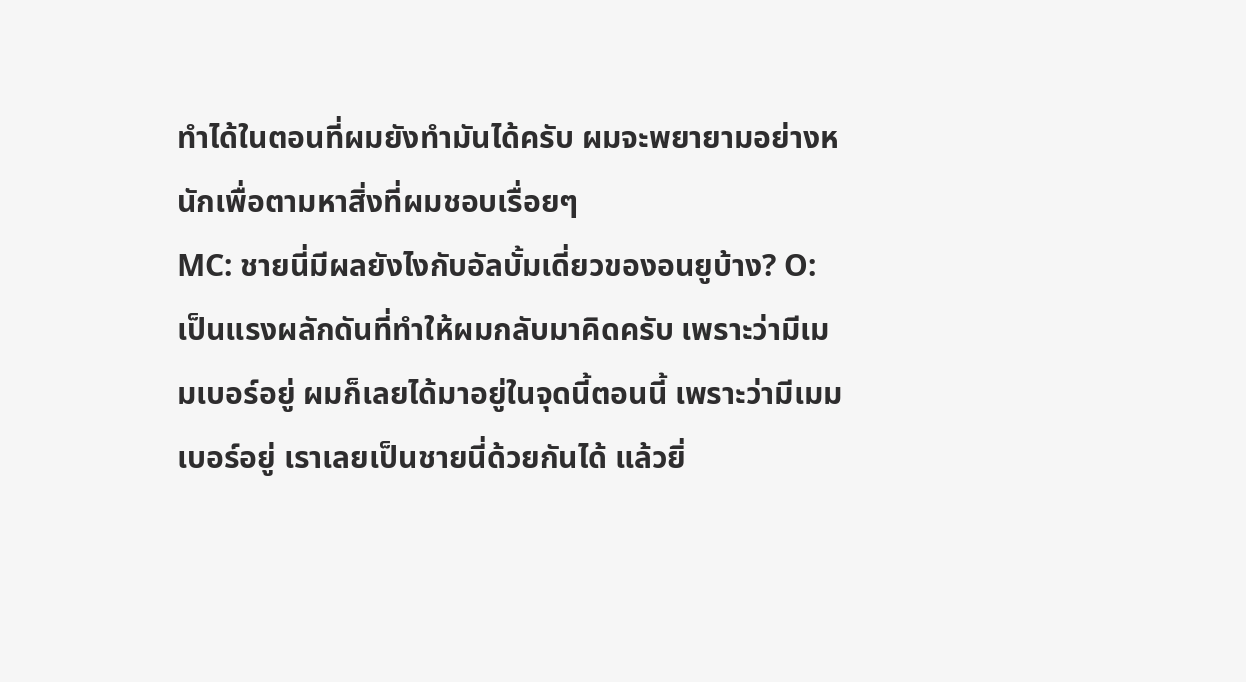ทำได้ในตอนที่ผมยังทำมันได้ครับ ผมจะพยายามอย่างหนักเพื่อตามหาสิ่งที่ผมชอบเรื่อยๆ
MC: ชายนี่มีผลยังไงกับอัลบั้มเดี่ยวของอนยูบ้าง? O: เป็นแรงผลักดันที่ทำให้ผมกลับมาคิดครับ เพราะว่ามีเมมเบอร์อยู่ ผมก็เลยได้มาอยู่ในจุดนี้ตอนนี้ เพราะว่ามีเมมเบอร์อยู่ เราเลยเป็นชายนี่ด้วยกันได้ แล้วยิ่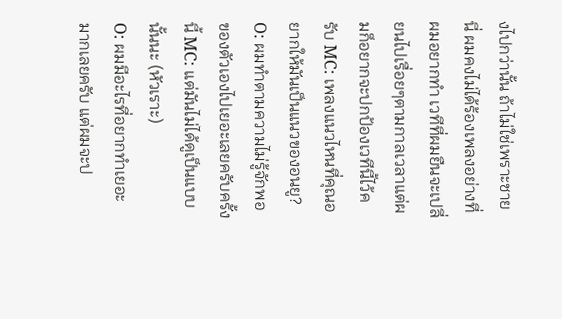งไปกว่านั้น ถ้าไม่ใช่เพราะชายนี่ ผมคงไม่ได้ร้องเพลงอย่างที่ผมอยากทำ เวทีที่ผมยืนจะเปลี่ยนไปเรื่อยๆตามกาลเวลาแต่ผมก็อยากจะปกป้องเวทีนี้ไว้ครับ MC: เพลงแนวไหนที่คุณอยากให้มันเป็นแนวของอนยู? O: ผมทำตามความไม่รู้จักพอของตัวเองไปเยอะเลยครับครั้งนี้ MC: แต่มันไม่ได้ดูเป็นแบบนั้นนะ (หัวเราะ)
O: ผมมีอะไรที่อยากทำเยอะมากเลยครับ แต่ผมจะป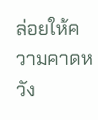ล่อยให้ความคาดหวัง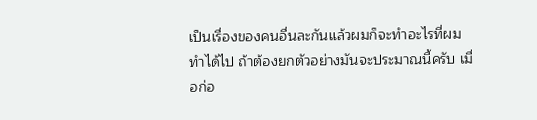เป็นเรื่องของคนอื่นละกันแล้วผมก็จะทำอะไรที่ผมทำได้ไป ถ้าต้องยกตัวอย่างมันจะประมาณนี้ครับ เมื่อก่อ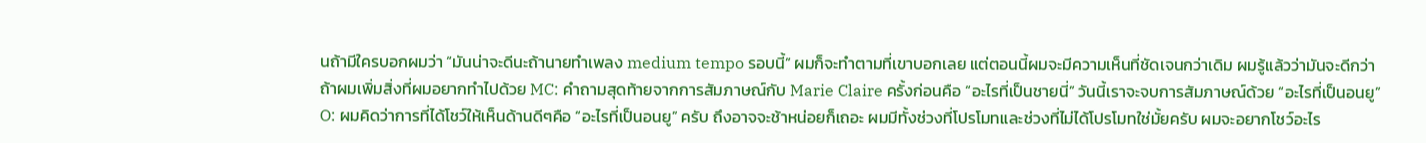นถ้ามีใครบอกผมว่า “มันน่าจะดีนะถ้านายทำเพลง medium tempo รอบนี้” ผมก็จะทำตามที่เขาบอกเลย แต่ตอนนี้ผมจะมีความเห็นที่ชัดเจนกว่าเดิม ผมรู้แล้วว่ามันจะดีกว่าถ้าผมเพิ่มสิ่งที่ผมอยากทำไปด้วย MC: คำถามสุดท้ายจากการสัมภาษณ์กับ Marie Claire ครั้งก่อนคือ “อะไรที่เป็นชายนี่” วันนี้เราจะจบการสัมภาษณ์ด้วย “อะไรที่เป็นอนยู” O: ผมคิดว่าการที่ได้โชว์ให้เห็นด้านดีๆคือ “อะไรที่เป็นอนยู” ครับ ถึงอาจจะช้าหน่อยก็เถอะ ผมมีทั้งช่วงที่โปรโมทและช่วงที่ไม่ได้โปรโมทใช่มั้ยครับ ผมจะอยากโชว์อะไร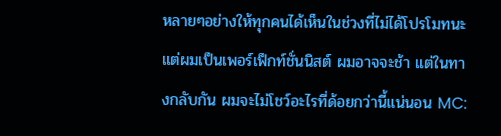หลายๆอย่างให้ทุกคนได้เห็นในช่วงที่ไม่ได้โปรโมทนะแต่ผมเป็นเพอร์เฟ็กท์ชั่นนิสต์ ผมอาจจะช้า แต่ในทางกลับกัน ผมจะไม่โชว์อะไรที่ด้อยกว่านี้แน่นอน MC: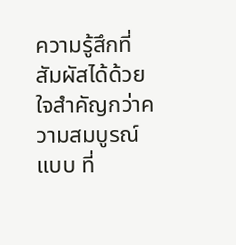ความรู้สึกที่สัมผัสได้ด้วยใจสำคัญกว่าความสมบูรณ์แบบ ที่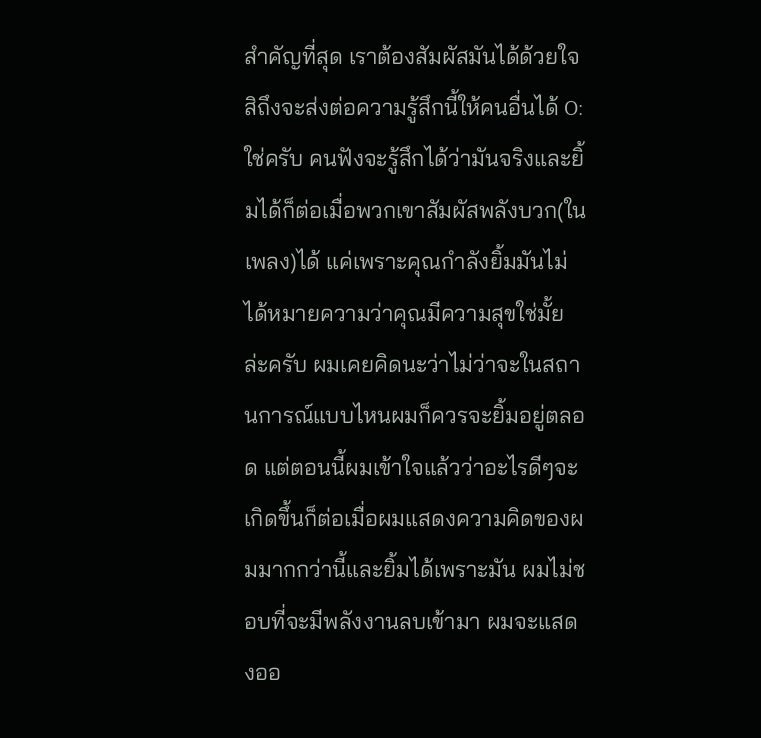สำคัญที่สุด เราต้องสัมผัสมันได้ด้วยใจสิถึงจะส่งต่อความรู้สึกนี้ให้คนอื่นได้ O: ใช่ครับ คนฟังจะรู้สึกได้ว่ามันจริงและยิ้มได้ก็ต่อเมื่อพวกเขาสัมผัสพลังบวก(ในเพลง)ได้ แค่เพราะคุณกำลังยิ้มมันไม่ได้หมายความว่าคุณมีความสุขใช่มั้ยล่ะครับ ผมเคยคิดนะว่าไม่ว่าจะในสถานการณ์แบบไหนผมก็ควรจะยิ้มอยู่ตลอด แต่ตอนนี้ผมเข้าใจแล้วว่าอะไรดีๆจะเกิดขึ้นก็ต่อเมื่อผมแสดงความคิดของผมมากกว่านี้และยิ้มได้เพราะมัน ผมไม่ชอบที่จะมีพลังงานลบเข้ามา ผมจะแสดงออ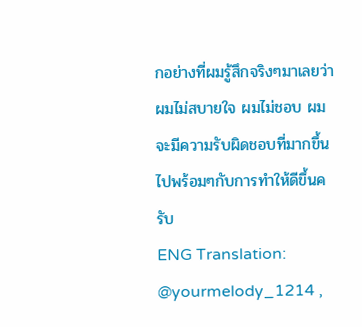กอย่างที่ผมรู้สึกจริงๆมาเลยว่าผมไม่สบายใจ ผมไม่ชอบ ผมจะมีความรับผิดชอบที่มากขึ้นไปพร้อมๆกับการทำให้ดีขึ้นครับ
ENG Translation: @yourmelody_1214 ,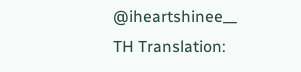@iheartshinee__
TH Translation: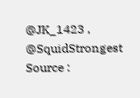@JK_1423 , @SquidStrongest
Source :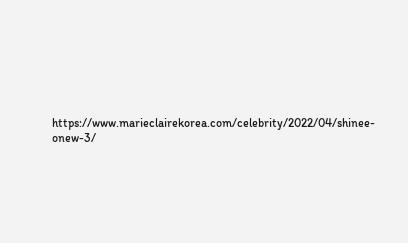https://www.marieclairekorea.com/celebrity/2022/04/shinee-onew-3/